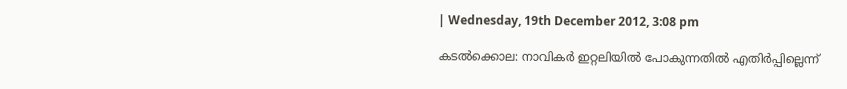| Wednesday, 19th December 2012, 3:08 pm

കടല്‍ക്കൊല: നാവികര്‍ ഇറ്റലിയില്‍ പോകുന്നതില്‍ എതിര്‍പ്പില്ലെന്ന്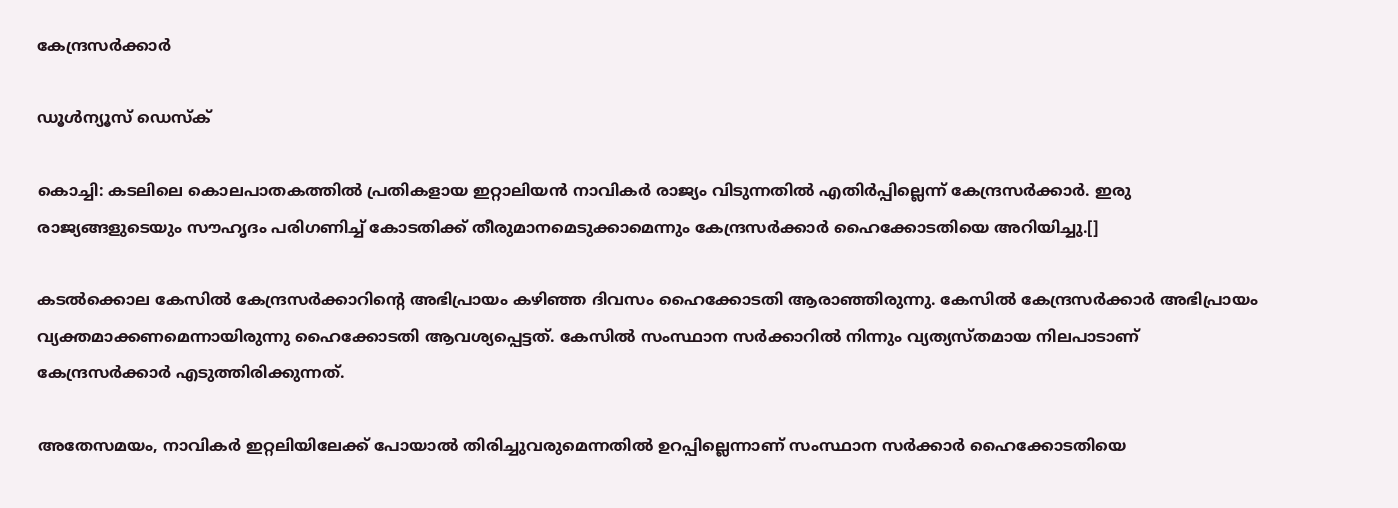കേന്ദ്രസര്‍ക്കാര്‍

ഡൂള്‍ന്യൂസ് ഡെസ്‌ക്

കൊച്ചി: കടലിലെ കൊലപാതകത്തില്‍ പ്രതികളായ ഇറ്റാലിയന്‍ നാവികര്‍ രാജ്യം വിടുന്നതില്‍ എതിര്‍പ്പില്ലെന്ന് കേന്ദ്രസര്‍ക്കാര്‍. ഇരു രാജ്യങ്ങളുടെയും സൗഹൃദം പരിഗണിച്ച് കോടതിക്ക് തീരുമാനമെടുക്കാമെന്നും കേന്ദ്രസര്‍ക്കാര്‍ ഹൈക്കോടതിയെ അറിയിച്ചു.[]

കടല്‍ക്കൊല കേസില്‍ കേന്ദ്രസര്‍ക്കാറിന്റെ അഭിപ്രായം കഴിഞ്ഞ ദിവസം ഹൈക്കോടതി ആരാഞ്ഞിരുന്നു. കേസില്‍ കേന്ദ്രസര്‍ക്കാര്‍ അഭിപ്രായം വ്യക്തമാക്കണമെന്നായിരുന്നു ഹൈക്കോടതി ആവശ്യപ്പെട്ടത്. കേസില്‍ സംസ്ഥാന സര്‍ക്കാറില്‍ നിന്നും വ്യത്യസ്തമായ നിലപാടാണ് കേന്ദ്രസര്‍ക്കാര്‍ എടുത്തിരിക്കുന്നത്.

അതേസമയം, നാവികര്‍ ഇറ്റലിയിലേക്ക് പോയാല്‍ തിരിച്ചുവരുമെന്നതില്‍ ഉറപ്പില്ലെന്നാണ് സംസ്ഥാന സര്‍ക്കാര്‍ ഹൈക്കോടതിയെ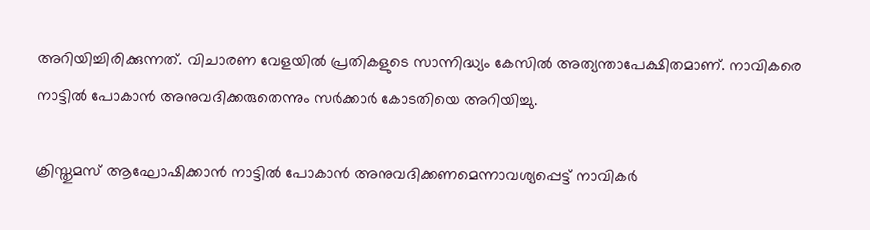അറിയിച്ചിരിക്കുന്നത്. വിചാരണ വേളയില്‍ പ്രതികളുടെ സാന്നിദ്ധ്യം കേസില്‍ അത്യന്താപേക്ഷിതമാണ്. നാവികരെ നാട്ടില്‍ പോകാന്‍ അനുവദിക്കരുതെന്നും സര്‍ക്കാര്‍ കോടതിയെ അറിയിച്ചു.

ക്രിസ്തുമസ് ആഘോഷിക്കാന്‍ നാട്ടില്‍ പോകാന്‍ അനുവദിക്കണമെന്നാവശ്യപ്പെട്ട് നാവികര്‍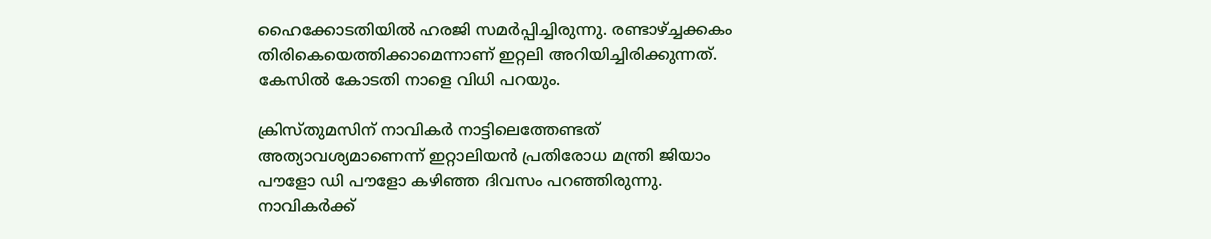ഹൈക്കോടതിയില്‍ ഹരജി സമര്‍പ്പിച്ചിരുന്നു. രണ്ടാഴ്ച്ചക്കകം തിരികെയെത്തിക്കാമെന്നാണ് ഇറ്റലി അറിയിച്ചിരിക്കുന്നത്. കേസില്‍ കോടതി നാളെ വിധി പറയും.

ക്രിസ്തുമസിന് നാവികര്‍ നാട്ടിലെത്തേണ്ടത് അത്യാവശ്യമാണെന്ന് ഇറ്റാലിയന്‍ പ്രതിരോധ മന്ത്രി ജിയാം പൗളോ ഡി പൗളോ കഴിഞ്ഞ ദിവസം പറഞ്ഞിരുന്നു. നാവികര്‍ക്ക്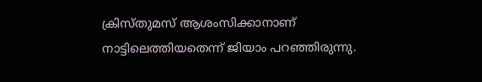ക്രിസ്തുമസ് ആശംസിക്കാനാണ് നാട്ടിലെത്തിയതെന്ന് ജിയാം പറഞ്ഞിരുന്നു.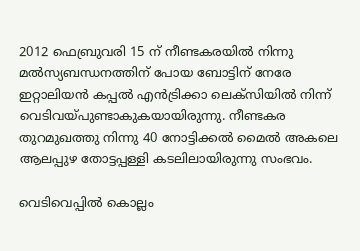2012 ഫെബ്രുവരി 15 ന് നീണ്ടകരയില്‍ നിന്നു മല്‍സ്യബന്ധനത്തിന് പോയ ബോട്ടിന് നേരേ ഇറ്റാലിയന്‍ കപ്പല്‍ എന്‍ട്രിക്കാ ലെക്‌സിയില്‍ നിന്ന് വെടിവയ്പുണ്ടാകുകയായിരുന്നു. നീണ്ടകര തുറമുഖത്തു നിന്നു 40 നോട്ടിക്കല്‍ മൈല്‍ അകലെ ആലപ്പുഴ തോട്ടപ്പള്ളി കടലിലായിരുന്നു സംഭവം.

വെടിവെപ്പില്‍ കൊല്ലം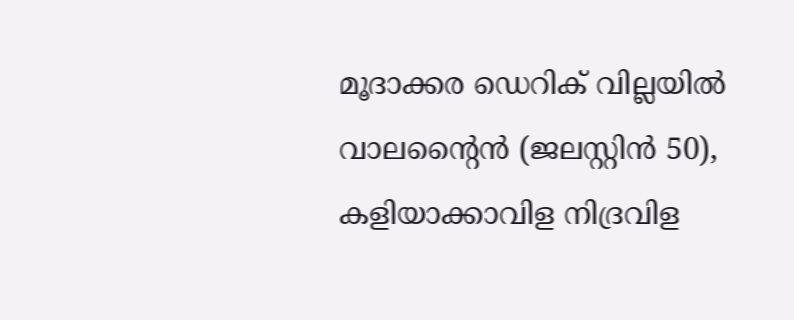മൂദാക്കര ഡെറിക് വില്ലയില്‍ വാലന്റൈന്‍ (ജലസ്റ്റിന്‍ 50), കളിയാക്കാവിള നിദ്രവിള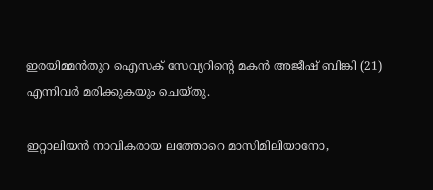ഇരയിമ്മന്‍തുറ ഐസക് സേവ്യറിന്റെ മകന്‍ അജീഷ് ബിങ്കി (21) എന്നിവര്‍ മരിക്കുകയും ചെയ്തു.

ഇറ്റാലിയന്‍ നാവികരായ ലത്തോറെ മാസിമിലിയാനോ,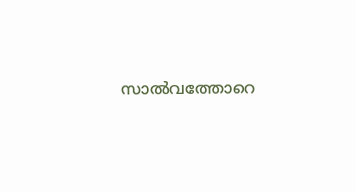സാല്‍വത്തോറെ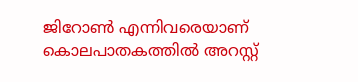ജിറോണ്‍ എന്നിവരെയാണ് കൊലപാതകത്തില്‍ അറസ്റ്റ്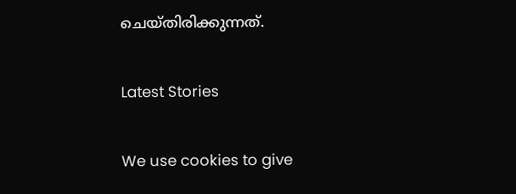ചെയ്തിരിക്കുന്നത്.

Latest Stories

We use cookies to give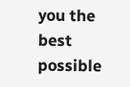you the best possible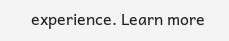experience. Learn more